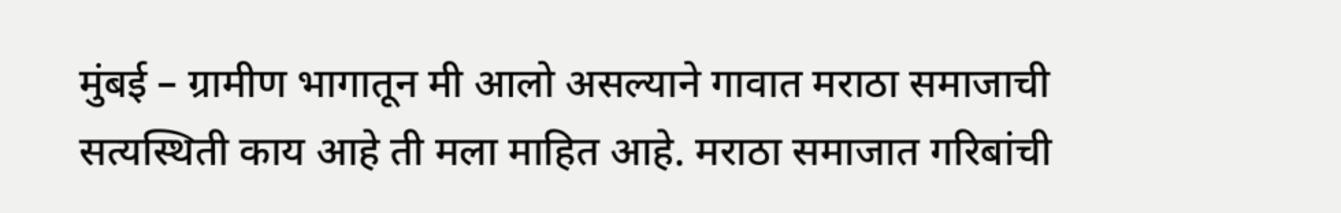मुंबई – ग्रामीण भागातून मी आलो असल्याने गावात मराठा समाजाची सत्यस्थिती काय आहे ती मला माहित आहे. मराठा समाजात गरिबांची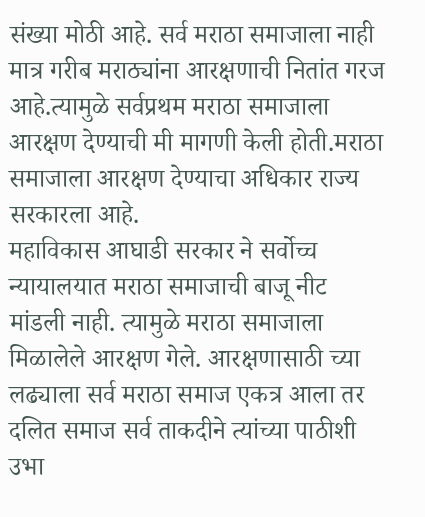संख्या मोठी आहे. सर्व मराठा समाजाला नाही मात्र गरीब मराठ्यांना आरक्षणाची नितांत गरज आहे.त्यामुळे सर्वप्रथम मराठा समाजाला आरक्षण देण्याची मी मागणी केली होती.मराठा समाजाला आरक्षण देण्याचा अधिकार राज्य सरकारला आहे.
महाविकास आघाडी सरकार ने सर्वोच्च न्यायालयात मराठा समाजाची बाजू नीट मांडली नाही. त्यामुळे मराठा समाजाला मिळालेले आरक्षण गेले. आरक्षणासाठी च्या लढ्याला सर्व मराठा समाज एकत्र आला तर दलित समाज सर्व ताकदीने त्यांच्या पाठीशी उभा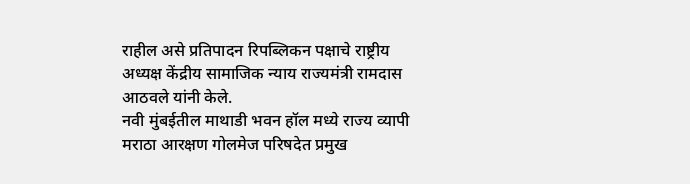राहील असे प्रतिपादन रिपब्लिकन पक्षाचे राष्ट्रीय अध्यक्ष केंद्रीय सामाजिक न्याय राज्यमंत्री रामदास आठवले यांनी केले.
नवी मुंबईतील माथाडी भवन हॉल मध्ये राज्य व्यापी मराठा आरक्षण गोलमेज परिषदेत प्रमुख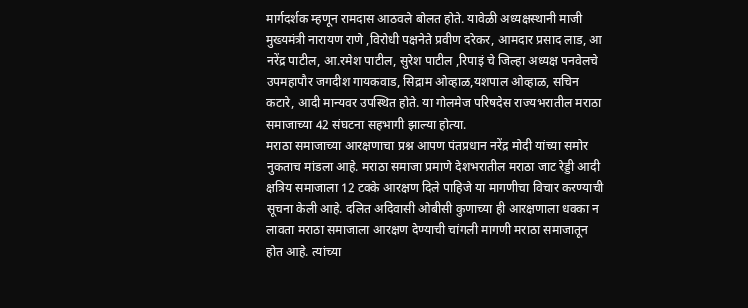मार्गदर्शक म्हणून रामदास आठवले बोलत होते. यावेळी अध्यक्षस्थानी माजी मुख्यमंत्री नारायण राणे ,विरोधी पक्षनेते प्रवीण दरेकर, आमदार प्रसाद लाड, आ नरेंद्र पाटील, आ.रमेश पाटील, सुरेश पाटील ,रिपाइं चे जिल्हा अध्यक्ष पनवेलचे उपमहापौर जगदीश गायकवाड, सिद्राम ओव्हाळ,यशपाल ओव्हाळ, सचिन कटारे, आदी मान्यवर उपस्थित होते. या गोलमेज परिषदेस राज्यभरातील मराठा समाजाच्या 42 संघटना सहभागी झाल्या होत्या.
मराठा समाजाच्या आरक्षणाचा प्रश्न आपण पंतप्रधान नरेंद्र मोदी यांच्या समोर नुकताच मांडला आहे. मराठा समाजा प्रमाणे देशभरातील मराठा जाट रेड्डी आदी क्षत्रिय समाजाला 12 टक्के आरक्षण दिले पाहिजे या मागणीचा विचार करण्याची सूचना केली आहे. दलित अदिवासी ओबीसी कुणाच्या ही आरक्षणाला धक्का न लावता मराठा समाजाला आरक्षण देण्याची चांगली मागणी मराठा समाजातून होत आहे. त्यांच्या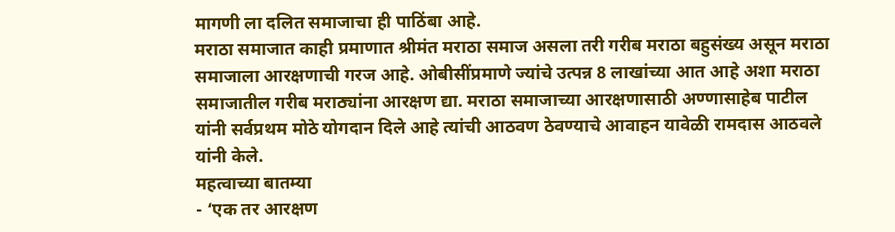मागणी ला दलित समाजाचा ही पाठिंबा आहे.
मराठा समाजात काही प्रमाणात श्रीमंत मराठा समाज असला तरी गरीब मराठा बहुसंख्य असून मराठा समाजाला आरक्षणाची गरज आहे. ओबीसींप्रमाणे ज्यांचे उत्पन्न 8 लाखांच्या आत आहे अशा मराठा समाजातील गरीब मराठ्यांना आरक्षण द्या. मराठा समाजाच्या आरक्षणासाठी अण्णासाहेब पाटील यांनी सर्वप्रथम मोठे योगदान दिले आहे त्यांची आठवण ठेवण्याचे आवाहन यावेळी रामदास आठवले यांनी केले.
महत्वाच्या बातम्या
- ‘एक तर आरक्षण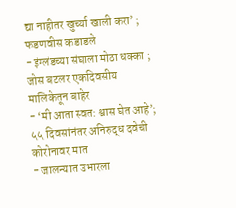द्या नाहीतर खुर्च्या खाली करा’ ; फडणवीस कडाडले
- इंग्लंडच्या संघाला मोठा धक्का ; जोस बटलर एकदिवसीय मालिकेतून बाहेर
- ‘मी आता स्वत: श्वास घेत आहे’; ५५ दिवसांनंतर अनिरुद्ध दवेची कोरोनावर मात
- जालन्यात उभारला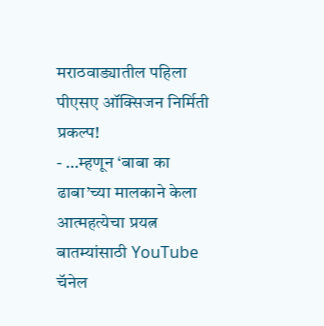मराठवाड्यातील पहिला पीएसए ऑक्सिजन निर्मिती प्रकल्प!
- …म्हणून ‘बाबा का ढाबा’च्या मालकाने केला आत्महत्येचा प्रयत्न
बातम्यांसाठी YouTube चॅनेल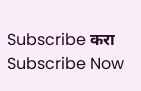Subscribe करा
Subscribe Now